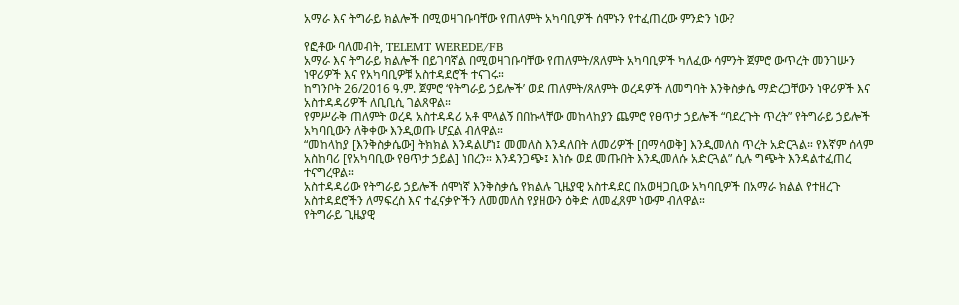አማራ እና ትግራይ ክልሎች በሚወዛገቡባቸው የጠለምት አካባቢዎች ሰሞኑን የተፈጠረው ምንድን ነው?

የፎቶው ባለመብት, TELEMT WEREDE/FB
አማራ እና ትግራይ ክልሎች በይገባኛል በሚወዛገቡባቸው የጠለምት/ጸለምት አካባቢዎች ካለፈው ሳምንት ጀምሮ ውጥረት መንገሡን ነዋሪዎች እና የአካባቢዎቹ አስተዳደሮች ተናገሩ።
ከግንቦት 26/2016 ዓ.ም. ጀምሮ ‘የትግራይ ኃይሎች’ ወደ ጠለምት/ጸለምት ወረዳዎች ለመግባት እንቅስቃሴ ማድረጋቸውን ነዋሪዎች እና አስተዳዳሪዎች ለቢቢሲ ገልጸዋል።
የምሥራቅ ጠለምት ወረዳ አስተዳዳሪ አቶ ሞላልኝ በበኩላቸው መከላከያን ጨምሮ የፀጥታ ኃይሎች “ባደረጉት ጥረት” የትግራይ ኃይሎች አካባቢውን ለቅቀው እንዲወጡ ሆኗል ብለዋል።
“መከላከያ [እንቅስቃሴው] ትክክል እንዳልሆነ፤ መመለስ እንዳለበት ለመሪዎች [በማሳወቅ] እንዲመለስ ጥረት አድርጓል። የእኛም ሰላም አስከባሪ [የአካባቢው የፀጥታ ኃይል] ነበረን። እንዳንጋጭ፤ እነሱ ወደ መጡበት እንዲመለሱ አድርጓል” ሲሉ ግጭት እንዳልተፈጠረ ተናግረዋል።
አስተዳዳሪው የትግራይ ኃይሎች ሰሞነኛ እንቅስቃሴ የክልሉ ጊዜያዊ አስተዳደር በአወዛጋቢው አካባቢዎች በአማራ ክልል የተዘረጉ አስተዳደሮችን ለማፍረስ እና ተፈናቃዮችን ለመመለስ የያዘውን ዕቅድ ለመፈጸም ነውም ብለዋል።
የትግራይ ጊዜያዊ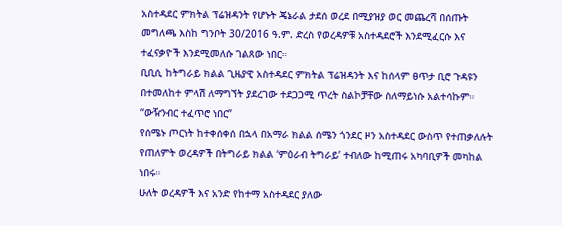አስተዳደር ምክትል ፕሬዝዳንት የሆኑት ጄኔራል ታደሰ ወረደ በሚያዝያ ወር መጨረሻ በሰጡት መግለጫ እስከ ግንቦት 30/2016 ዓ.ም. ድረስ የወረዳዎቹ አስተዳደሮች እንደሚፈርሱ እና ተፈናቃዮች እንደሚመለሱ ገልጸው ነበር።
ቢቢሲ ከትግራይ ክልል ጊዜያዊ አስተዳደር ምክትል ፕሬዝዳንት እና ከሰላም ፀጥታ ቢሮ ጉዳዩን በተመለከተ ምላሽ ለማግኘት ያደረገው ተደጋጋሚ ጥረት ስልኮቻቸው ስለማይነሱ አልተሳኩም።
“ውዥንብር ተፈጥሮ ነበር”
የሰሜኑ ጦርነት ከተቀሰቀሰ በኋላ በአማራ ክልል ሰሜን ጎንደር ዞን አስተዳደር ውስጥ የተጠቃለሉት የጠለምት ወረዳዎች በትግራይ ክልል ‘ምዕራብ ትግራይ’ ተብለው ከሚጠሩ አካባቢዎች መካከል ነበሩ።
ሁለት ወረዳዎች እና አንድ የከተማ አስተዳደር ያለው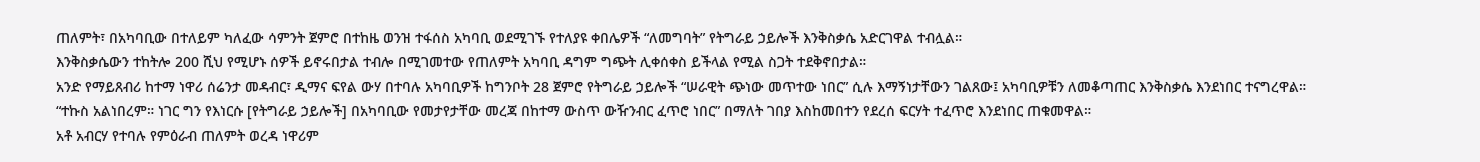ጠለምት፣ በአካባቢው በተለይም ካለፈው ሳምንት ጀምሮ በተከዜ ወንዝ ተፋሰስ አካባቢ ወደሚገኙ የተለያዩ ቀበሌዎች “ለመግባት” የትግራይ ኃይሎች እንቅስቃሴ አድርገዋል ተብሏል።
እንቅስቃሴውን ተከትሎ 200 ሺህ የሚሆኑ ሰዎች ይኖሩበታል ተብሎ በሚገመተው የጠለምት አካባቢ ዳግም ግጭት ሊቀሰቀስ ይችላል የሚል ስጋት ተደቅኖበታል።
አንድ የማይጸብሪ ከተማ ነዋሪ ሰሬንታ መዳብር፣ ዲማና ፍየል ውሃ በተባሉ አካባቢዎች ከግንቦት 28 ጀምሮ የትግራይ ኃይሎች “ሠራዊት ጭነው መጥተው ነበር” ሲሉ እማኝነታቸውን ገልጸው፤ አካባቢዎቹን ለመቆጣጠር እንቅስቃሴ እንደነበር ተናግረዋል።
“ተኩስ አልነበረም። ነገር ግን የእነርሱ [የትግራይ ኃይሎች] በአካባቢው የመታየታቸው መረጃ በከተማ ውስጥ ውዥንብር ፈጥሮ ነበር” በማለት ገበያ እስከመበተን የደረሰ ፍርሃት ተፈጥሮ እንደነበር ጠቁመዋል።
አቶ አብርሃ የተባሉ የምዕራብ ጠለምት ወረዳ ነዋሪም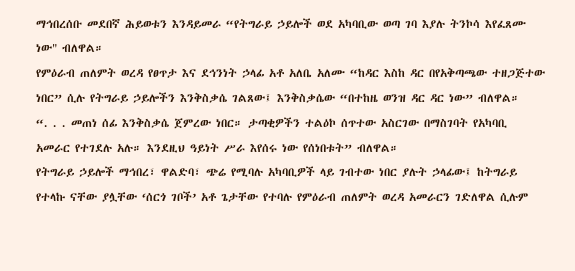ማኅበረሰቡ መደበኛ ሕይወቱን እንዳይመራ “የትግራይ ኃይሎች ወደ አካባቢው ወጣ ገባ እያሉ ትንኮሳ እየፈጸሙ ነው" ብለዋል።
የምዕራብ ጠለምት ወረዳ የፀጥታ እና ደኅንነት ኃላፊ አቶ አለቤ አለሙ “ከዳር እስከ ዳር በየአቅጣጫው ተዘጋጅተው ነበር” ሲሉ የትግራይ ኃይሎችን እንቅስቃሴ ገልጸው፤ እንቅስቃሴው “በተከዜ ወንዝ ዳር ዳር ነው” ብለዋል።
“. . . መጠነ ሰፊ እንቅስቃሴ ጀምረው ነበር። ታጣቂዎችን ተልዕኮ ሰጥተው አስርገው በማስገባት የአካባቢ አመራር የተገደሉ አሉ። እንደዚህ ዓይነት ሥራ እየሰሩ ነው የሰነበቱት” ብለዋል።
የትግራይ ኃይሎች ማኅበረ፣ ዋልድባ፣ ጭሬ የሚባሉ አካባቢዎች ላይ ገብተው ነበር ያሉት ኃላፊው፤ ከትግራይ የተላኩ ናቸው ያሏቸው ‘ሰርጎ ገቦች’ አቶ ጌታቸው የተባሉ የምዕራብ ጠለምት ወረዳ አመራርን ገድለዋል ሲሉም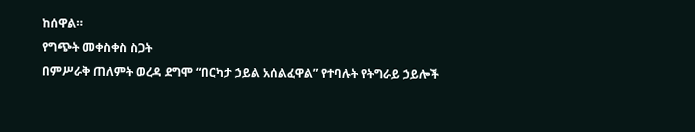ከሰዋል።
የግጭት መቀስቀስ ስጋት
በምሥራቅ ጠለምት ወረዳ ደግሞ “በርካታ ኃይል አሰልፈዋል” የተባሉት የትግራይ ኃይሎች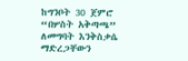ከግንቦት 30 ጀምሮ “በሦስት አቅጣጫ” ለመግባት እንቅስቃሴ ማድረጋቸውን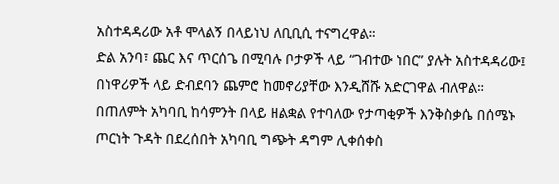አስተዳዳሪው አቶ ሞላልኝ በላይነህ ለቢቢሲ ተናግረዋል።
ድል አንባ፣ ጨር እና ጥርሰጌ በሚባሉ ቦታዎች ላይ “ገብተው ነበር” ያሉት አስተዳዳሪው፤ በነዋሪዎች ላይ ድብደባን ጨምሮ ከመኖሪያቸው እንዲሸሹ አድርገዋል ብለዋል።
በጠለምት አካባቢ ከሳምንት በላይ ዘልቋል የተባለው የታጣቂዎች እንቅስቃሴ በሰሜኑ ጦርነት ጉዳት በደረሰበት አካባቢ ግጭት ዳግም ሊቀሰቀስ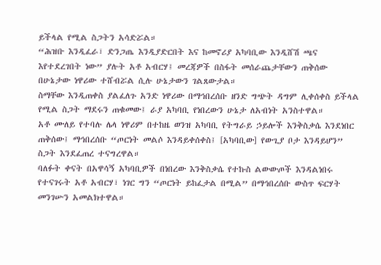ይችላል የሚል ስጋትን አሳድሯል።
“ሕዝቡ እንዲፈራ፣ ድንጋጤ እንዲያድርበት እና ከመኖሪያ አካባቢው እንዲሸሽ ጫና እየተደረገበት ነው” ያሉት አቶ አብርሃ፤ መረጃዎች በስፋት መሰራጨታቸውን ጠቅሰው በሁኔታው ነዋሪው ተሸብሯል ሲሉ ሁኔታውን ገልጸውታል።
ስማቸው እንዲጠቀስ ያልፈለጉ አንድ ነዋሪው በማኅበረሰቡ ዘንድ ግጭት ዳግም ሊቀሰቀስ ይችላል የሚል ስጋት ማደሩን ጠቁመው፤ ራያ አካባቢ የነበረውን ሁኔታ ለአብነት አንስተዋል።
አቶ ሙለይ የተባሉ ሌላ ነዋሪም በተከዜ ወንዝ አካባቢ የትግራይ ኃይሎች እንቅስቃሴ እንደነበር ጠቅሰው፤ ማኅበረሰቡ “ጦርነት መልሶ እንዳይቀሰቀስ፤ [አካባቢው] የውጊያ ቦታ እንዳይሆን” ስጋት እንደፈጠረ ተናግረዋል።
ባለፉት ቀናት በአዋሳኝ አካባቢዎች በነበረው እንቅስቃሴ የተኩስ ልውውጦች እንዳልነበሩ የተናገሩት አቶ አብርሃ፣ ነገር ግን “ጦርነት ይከፈታል በሚል” በማኅበረሰቡ ውስጥ ፍርሃት መንገሡን አመልክተዋል።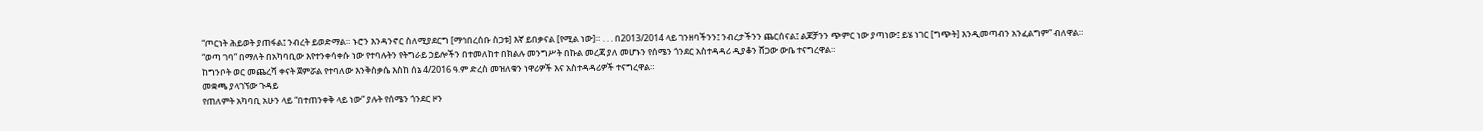“ጦርነት ሕይወት ያጠፋል፤ ንብረት ይወድማል። ኑሮን እንዳንኖር ስለሚያደርግ [ማኅበረሰቡ ስጋቱ] እኛ ይበቃናል [የሚል ነው]። . . . በ2013/2014 ላይ ገንዘባችንን፤ ንብረታችንን ጨርሰናል፤ ልጆቻንን ጭምር ነው ያጣነው፤ ይሄ ነገር [ግጭት] እንዲመጣብን አንፈልግም” ብለዋል።
“ወጣ ገባ” በማለት በአካባቢው እየተንቀሳቀሱ ነው የተባሉትን የትግራይ ኃይሎችን በተመለከተ በክልሉ መንግሥት በኩል መረጃ ያለ መሆኑን የሰሜን ጎንደር አስተዳዳሪ ዲያቆን ሸጋው ውቤ ተናግረዋል።
ከግንቦት ወር መጨረሻ ቀናት ጀምሯል የተባለው እንቅስቃሴ እስከ ሰኔ 4/2016 ዓ.ም ድረስ መዝለቁን ነዋሪዎች እና አስተዳዳሪዎች ተናግረዋል።
መቋጫ ያላገኘው ጉዳይ
የጠለምት አካባቢ አሁን ላይ “በተጠንቀቅ ላይ ነው” ያሉት የሰሜን ጎንደር ዞን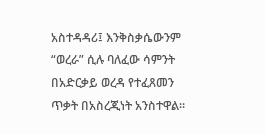አስተዳዳሪ፤ እንቅስቃሴውንም “ወረራ” ሲሉ ባለፈው ሳምንት በአድርቃይ ወረዳ የተፈጸመን ጥቃት በአስረጂነት አንስተዋል።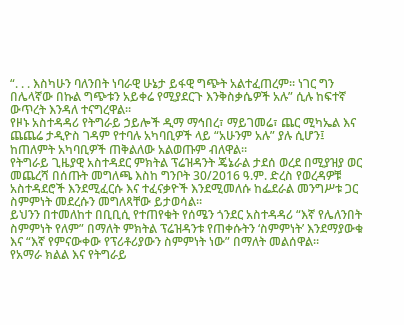“. . . እስካሁን ባለንበት ነባራዊ ሁኔታ ይፋዊ ግጭት አልተፈጠረም። ነገር ግን በሌላኛው በኩል ግጭቱን አይቀሬ የሚያደርጉ እንቅስቃሴዎች አሉ” ሲሉ ከፍተኛ ውጥረት እንዳለ ተናግረዋል።
የዞኑ አስተዳዳሪ የትግራይ ኃይሎች ዲማ ማኅበረ፣ ማይገመሬ፣ ጨር ሚካኤል እና ጨጨሬ ታዲዮስ ገዳም የተባሉ አካባቢዎች ላይ “አሁንም አሉ” ያሉ ሲሆን፤ ከጠለምት አካባቢዎች ጠቅልለው አልወጡም ብለዋል።
የትግራይ ጊዜያዊ አስተዳደር ምክትል ፕሬዝዳንት ጄኔራል ታደሰ ወረደ በሚያዝያ ወር መጨረሻ በሰጡት መግለጫ እስከ ግንቦት 30/2016 ዓ.ም. ድረስ የወረዳዎቹ አስተዳደሮች እንደሚፈርሱ እና ተፈናቃዮች እንደሚመለሱ ከፌደራል መንግሥቱ ጋር ስምምነት መደረሱን መግለጻቸው ይታወሳል።
ይህንን በተመለከተ በቢቢሲ የተጠየቁት የሰሜን ጎንደር አስተዳዳሪ “እኛ የሌለንበት ስምምነት የለም” በማለት ምክትል ፕሬዝዳንቱ የጠቀሱትን ‘ስምምነት’ እንደማያውቁ እና “እኛ የምናውቀው የፕሪቶሪያውን ስምምነት ነው” በማለት መልሰዋል።
የአማራ ክልል እና የትግራይ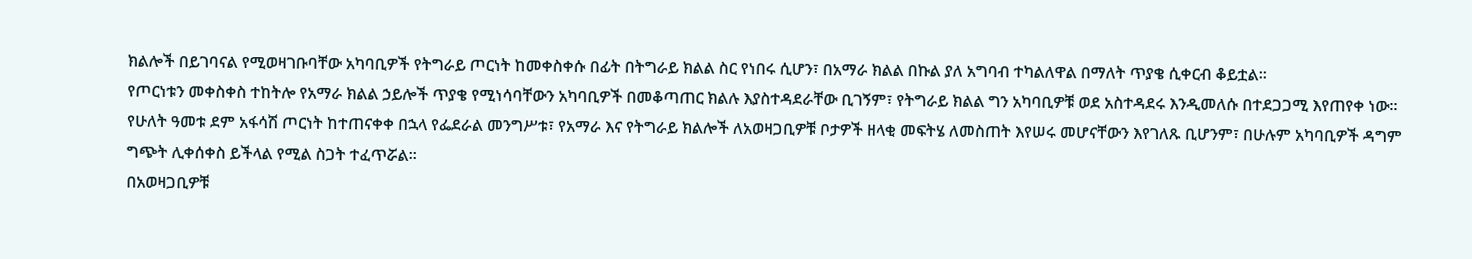ክልሎች በይገባናል የሚወዛገቡባቸው አካባቢዎች የትግራይ ጦርነት ከመቀስቀሱ በፊት በትግራይ ክልል ስር የነበሩ ሲሆን፣ በአማራ ክልል በኩል ያለ አግባብ ተካልለዋል በማለት ጥያቄ ሲቀርብ ቆይቷል።
የጦርነቱን መቀስቀስ ተከትሎ የአማራ ክልል ኃይሎች ጥያቄ የሚነሳባቸውን አካባቢዎች በመቆጣጠር ክልሉ እያስተዳደራቸው ቢገኝም፣ የትግራይ ክልል ግን አካባቢዎቹ ወደ አስተዳደሩ እንዲመለሱ በተደጋጋሚ እየጠየቀ ነው።
የሁለት ዓመቱ ደም አፋሳሽ ጦርነት ከተጠናቀቀ በኋላ የፌደራል መንግሥቱ፣ የአማራ እና የትግራይ ክልሎች ለአወዛጋቢዎቹ ቦታዎች ዘላቂ መፍትሄ ለመስጠት እየሠሩ መሆናቸውን እየገለጹ ቢሆንም፣ በሁሉም አካባቢዎች ዳግም ግጭት ሊቀሰቀስ ይችላል የሚል ስጋት ተፈጥሯል።
በአወዛጋቢዎቹ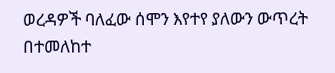ወረዳዎች ባለፈው ሰሞን እየተየ ያለውን ውጥረት በተመለከተ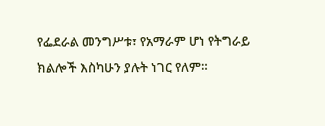የፌደራል መንግሥቱ፣ የአማራም ሆነ የትግራይ ክልሎች እስካሁን ያሉት ነገር የለም።